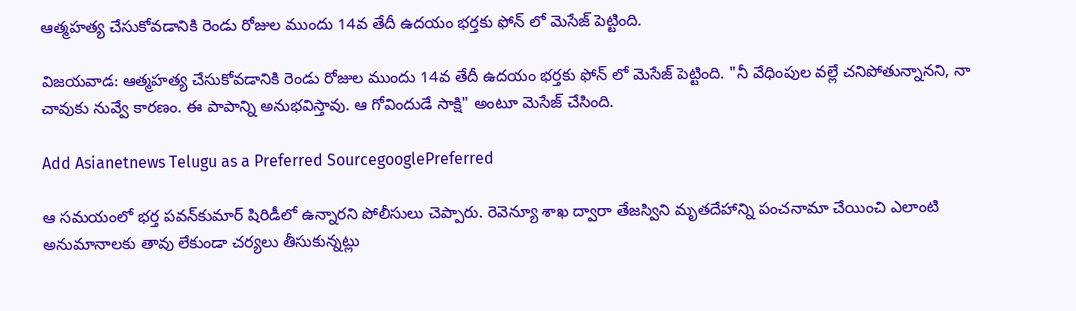ఆత్మహత్య చేసుకోవడానికి రెండు రోజుల ముందు 14వ తేదీ ఉదయం భర్తకు ఫోన్ లో మెసేజ్ పెట్టింది.

విజయవాడ: ఆత్మహత్య చేసుకోవడానికి రెండు రోజుల ముందు 14వ తేదీ ఉదయం భర్తకు ఫోన్ లో మెసేజ్ పెట్టింది. "నీ వేధింపుల వల్లే చనిపోతున్నానని, నా చావుకు నువ్వే కారణం. ఈ పాపాన్ని అనుభవిస్తావు. ఆ గోవిందుడే సాక్షి" అంటూ మెసేజ్ చేసింది.

Add Asianetnews Telugu as a Preferred SourcegooglePreferred

ఆ సమయంలో భర్త పవన్‌కుమార్‌ షిరిడీలో ఉన్నారని పోలీసులు చెప్పారు. రెవెన్యూ శాఖ ద్వారా తేజస్విని మృతదేహాన్ని పంచనామా చేయించి ఎలాంటి అనుమానాలకు తావు లేకుండా చర్యలు తీసుకున్నట్లు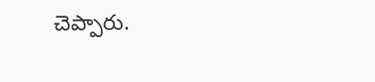చెప్పారు.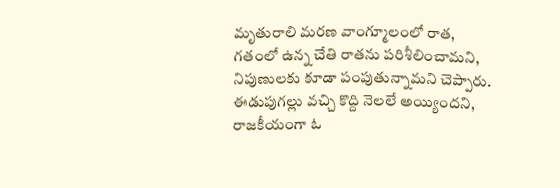మృతురాలి మరణ వాంగ్మూలంలో రాత, గతంలో ఉన్న చేతి రాతను పరిశీలించామని, నిపుణులకు కూడా పంపుతున్నామని చెప్పారు. ఈడుపుగల్లు వచ్చి కొద్ది నెలలే అయ్యిందని, రాజకీయంగా ఓ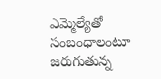ఎమ్మెల్యేతో సంబంధాలంటూ జరుగుతున్న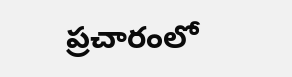ప్రచారంలో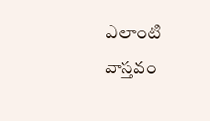ఎలాంటి వాస్తవం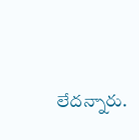లేదన్నారు.